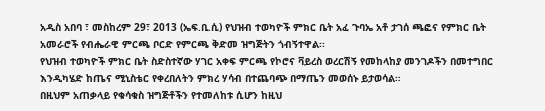አዲስ አበባ ፣ መስከረም 29፣ 2013 (ኤፍ.ቢ.ሲ) የህዝብ ተወካዮች ምክር ቤት አፈ ጉባኤ አቶ ታገሰ ጫፎና የምክር ቤት አመራሮች የብሔራዊ ምርጫ ቦርድ የምርጫ ቅድመ ዝግጅትን ጎብኝተዋል፡፡
የህዝብ ተወካዮች ምክር ቤት ስድስተኛው ሃገር አቀፍ ምርጫ የኮሮና ቫይረስ ወረርሽኝ የመከላከያ መንገዶችን በመተግበር እንዲካሄድ ከጤና ሚኒስቴር የቀረበለትን ምክረ ሃሳብ በተጨባጭ በማጤን መወሰኑ ይታወሳል።
በዚህም አጠቃላይ የቁሳቁስ ዝግጅቶችን የተመለከቱ ሲሆን ከዚህ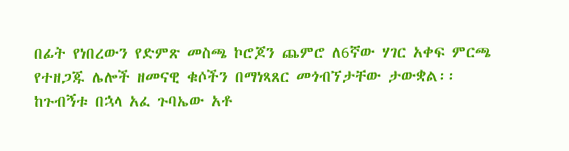በፊት የነበረውን የድምጽ መስጫ ኮሮጆን ጨምሮ ለ6ኛው ሃገር አቀፍ ምርጫ የተዘጋጁ ሌሎች ዘመናዊ ቁሶችን በማነጻጸር መጎብኘታቸው ታውቋል፡፡
ከጉብኝቱ በኋላ አፈ ጉባኤው አቶ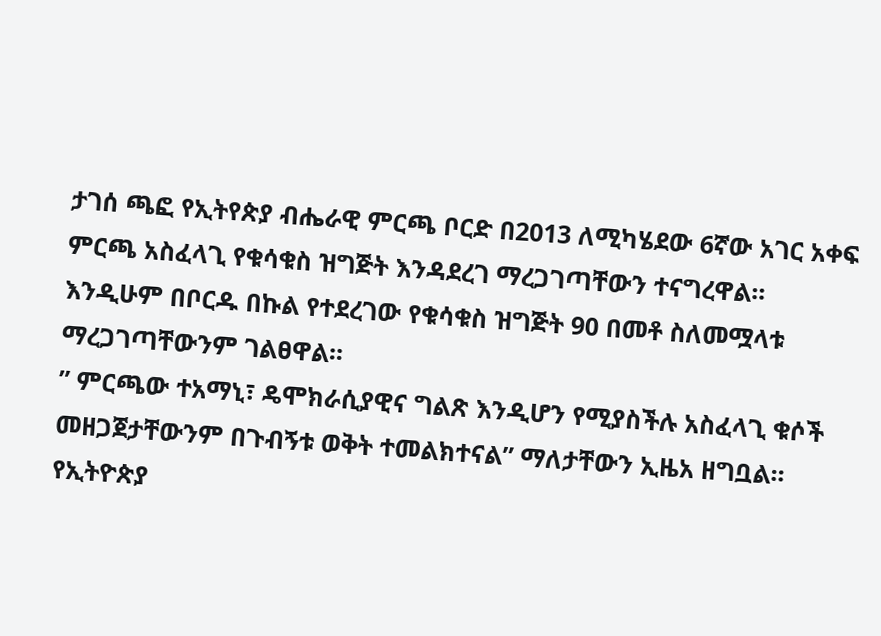ታገሰ ጫፎ የኢትየጵያ ብሔራዊ ምርጫ ቦርድ በ2013 ለሚካሄደው 6ኛው አገር አቀፍ ምርጫ አስፈላጊ የቁሳቁስ ዝግጅት እንዳደረገ ማረጋገጣቸውን ተናግረዋል፡፡
እንዲሁም በቦርዱ በኩል የተደረገው የቁሳቁስ ዝግጅት 90 በመቶ ስለመሟላቱ ማረጋገጣቸውንም ገልፀዋል፡፡
” ምርጫው ተአማኒ፣ ዴሞክራሲያዊና ግልጽ እንዲሆን የሚያስችሉ አስፈላጊ ቁሶች መዘጋጀታቸውንም በጉብኝቱ ወቅት ተመልክተናል” ማለታቸውን ኢዜአ ዘግቧል፡፡
የኢትዮጵያ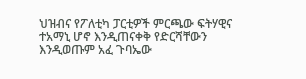ህዝብና የፖለቲካ ፓርቲዎች ምርጫው ፍትሃዊና ተአማኒ ሆኖ እንዲጠናቀቅ የድርሻቸውን እንዲወጡም አፈ ጉባኤው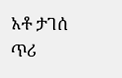አቶ ታገሰ ጥሪ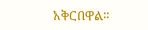አቅርበዋል።